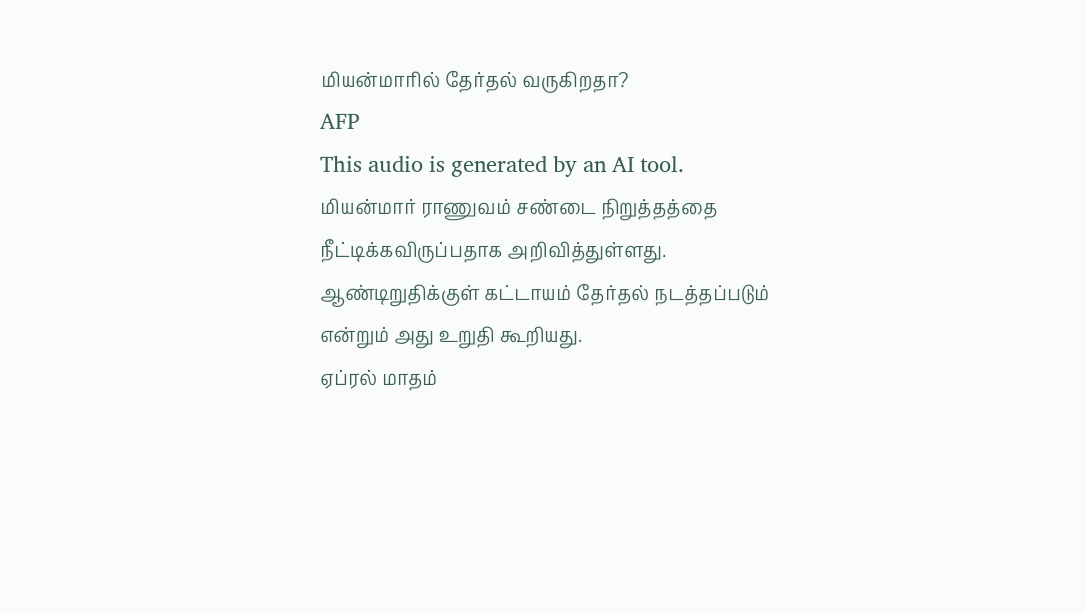மியன்மாரில் தேர்தல் வருகிறதா?
AFP
This audio is generated by an AI tool.
மியன்மார் ராணுவம் சண்டை நிறுத்தத்தை நீட்டிக்கவிருப்பதாக அறிவித்துள்ளது.
ஆண்டிறுதிக்குள் கட்டாயம் தேர்தல் நடத்தப்படும் என்றும் அது உறுதி கூறியது.
ஏப்ரல் மாதம்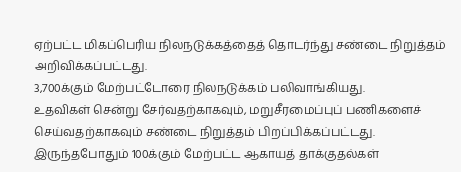ஏற்பட்ட மிகப்பெரிய நிலநடுக்கத்தைத் தொடர்ந்து சண்டை நிறுத்தம் அறிவிக்கப்பட்டது.
3,700க்கும் மேற்பட்டோரை நிலநடுக்கம் பலிவாங்கியது.
உதவிகள் சென்று சேர்வதற்காகவும், மறுசீரமைப்புப் பணிகளைச் செய்வதற்காகவும் சண்டை நிறுத்தம் பிறப்பிக்கப்பட்டது.
இருந்தபோதும் 100க்கும் மேற்பட்ட ஆகாயத் தாக்குதல்கள்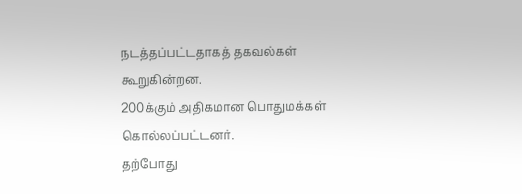நடத்தப்பட்டதாகத் தகவல்கள் கூறுகின்றன.
200க்கும் அதிகமான பொதுமக்கள் கொல்லப்பட்டனர்.
தற்போது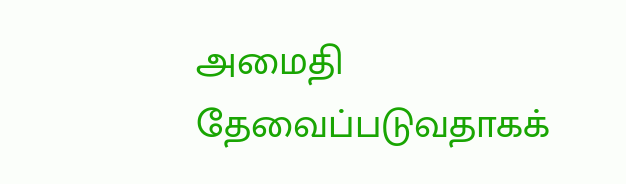அமைதி தேவைப்படுவதாகக்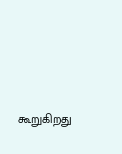கூறுகிறது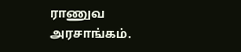ராணுவ அரசாங்கம்.